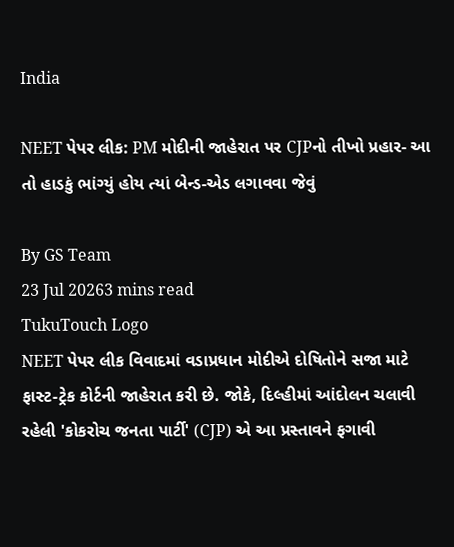India

NEET પેપર લીક: PM મોદીની જાહેરાત પર CJPનો તીખો પ્રહાર- આ તો હાડકું ભાંગ્યું હોય ત્યાં બેન્ડ-એડ લગાવવા જેવું

By GS Team
23 Jul 20263 mins read
TukuTouch Logo
NEET પેપર લીક વિવાદમાં વડાપ્રધાન મોદીએ દોષિતોને સજા માટે ફાસ્ટ-ટ્રેક કોર્ટની જાહેરાત કરી છે. જોકે, દિલ્હીમાં આંદોલન ચલાવી રહેલી 'કોકરોચ જનતા પાર્ટી' (CJP) એ આ પ્રસ્તાવને ફગાવી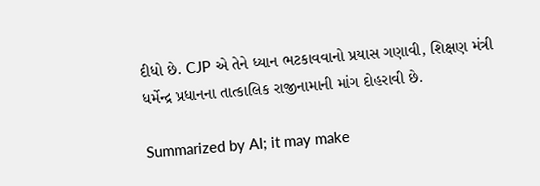દીધો છે. CJP એ તેને ધ્યાન ભટકાવવાનો પ્રયાસ ગણાવી, શિક્ષણ મંત્રી ધર્મેન્દ્ર પ્રધાનના તાત્કાલિક રાજીનામાની માંગ દોહરાવી છે.

Summarized by AI; it may make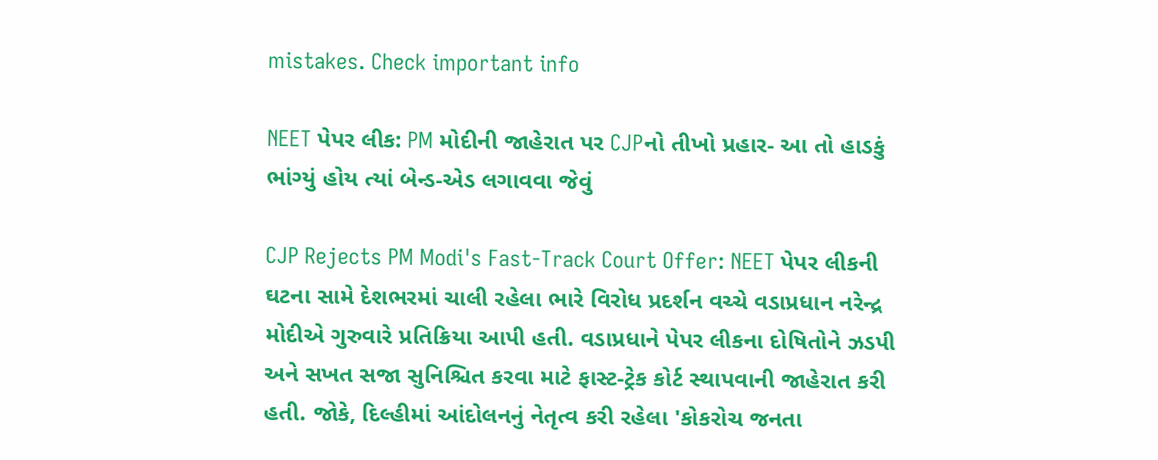mistakes. Check important info

NEET પેપર લીક: PM મોદીની જાહેરાત પર CJPનો તીખો પ્રહાર- આ તો હાડકું ભાંગ્યું હોય ત્યાં બેન્ડ-એડ લગાવવા જેવું

CJP Rejects PM Modi's Fast-Track Court Offer: NEET પેપર લીકની ઘટના સામે દેશભરમાં ચાલી રહેલા ભારે વિરોધ પ્રદર્શન વચ્ચે વડાપ્રધાન નરેન્દ્ર મોદીએ ગુરુવારે પ્રતિક્રિયા આપી હતી. વડાપ્રધાને પેપર લીકના દોષિતોને ઝડપી અને સખત સજા સુનિશ્ચિત કરવા માટે ફાસ્ટ-ટ્રેક કોર્ટ સ્થાપવાની જાહેરાત કરી હતી. જોકે, દિલ્હીમાં આંદોલનનું નેતૃત્વ કરી રહેલા 'કોકરોચ જનતા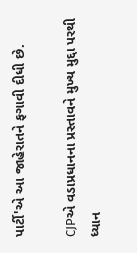પાર્ટી'એ આ જાહેરાતને ફગાવી દીધી છે.

CJPએ વડાપ્રધાનના પ્રસ્તાવને મુખ્ય મુદ્દા પરથી ધ્યાન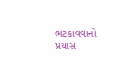ભટકાવવાનો પ્રયાસ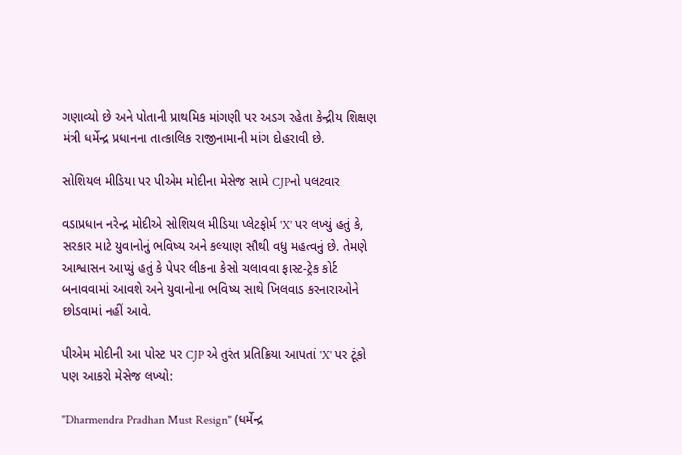ગણાવ્યો છે અને પોતાની પ્રાથમિક માંગણી પર અડગ રહેતા કેન્દ્રીય શિક્ષણ મંત્રી ધર્મેન્દ્ર પ્રધાનના તાત્કાલિક રાજીનામાની માંગ દોહરાવી છે.

સોશિયલ મીડિયા પર પીએમ મોદીના મેસેજ સામે CJPનો પલટવાર

વડાપ્રધાન નરેન્દ્ર મોદીએ સોશિયલ મીડિયા પ્લેટફોર્મ 'X' પર લખ્યું હતું કે, સરકાર માટે યુવાનોનું ભવિષ્ય અને કલ્યાણ સૌથી વધુ મહત્વનું છે. તેમણે આશ્વાસન આપ્યું હતું કે પેપર લીકના કેસો ચલાવવા ફાસ્ટ-ટ્રેક કોર્ટ બનાવવામાં આવશે અને યુવાનોના ભવિષ્ય સાથે ખિલવાડ કરનારાઓને છોડવામાં નહીં આવે.

પીએમ મોદીની આ પોસ્ટ પર CJP એ તુરંત પ્રતિક્રિયા આપતાં 'X' પર ટૂંકો પણ આકરો મેસેજ લખ્યો:

"Dharmendra Pradhan Must Resign" (ધર્મેન્દ્ર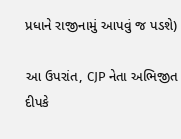પ્રધાને રાજીનામું આપવું જ પડશે)

આ ઉપરાંત, CJP નેતા અભિજીત દીપકે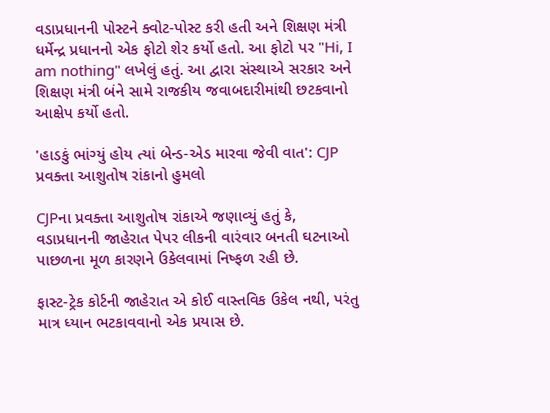વડાપ્રધાનની પોસ્ટને ક્વોટ-પોસ્ટ કરી હતી અને શિક્ષણ મંત્રી ધર્મેન્દ્ર પ્રધાનનો એક ફોટો શેર કર્યો હતો. આ ફોટો પર "Hi, I am nothing" લખેલું હતું. આ દ્વારા સંસ્થાએ સરકાર અને શિક્ષણ મંત્રી બંને સામે રાજકીય જવાબદારીમાંથી છટકવાનો આક્ષેપ કર્યો હતો.

'હાડકું ભાંગ્યું હોય ત્યાં બેન્ડ-એડ મારવા જેવી વાત': CJP પ્રવક્તા આશુતોષ રાંકાનો હુમલો

CJPના પ્રવક્તા આશુતોષ રાંકાએ જણાવ્યું હતું કે, વડાપ્રધાનની જાહેરાત પેપર લીકની વારંવાર બનતી ઘટનાઓ પાછળના મૂળ કારણને ઉકેલવામાં નિષ્ફળ રહી છે.

ફાસ્ટ-ટ્રેક કોર્ટની જાહેરાત એ કોઈ વાસ્તવિક ઉકેલ નથી, પરંતુ માત્ર ધ્યાન ભટકાવવાનો એક પ્રયાસ છે.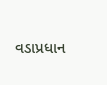વડાપ્રધાન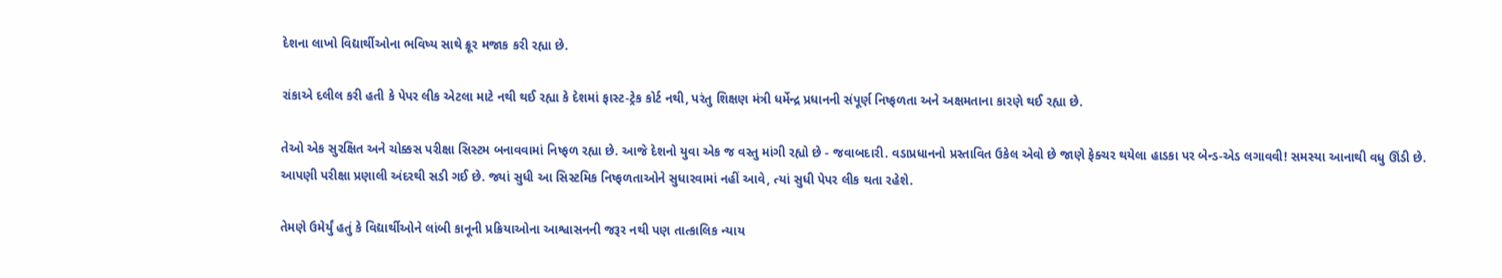દેશના લાખો વિદ્યાર્થીઓના ભવિષ્ય સાથે ક્રૂર મજાક કરી રહ્યા છે.

રાંકાએ દલીલ કરી હતી કે પેપર લીક એટલા માટે નથી થઈ રહ્યા કે દેશમાં ફાસ્ટ-ટ્રેક કોર્ટ નથી, પરંતુ શિક્ષણ મંત્રી ધર્મેન્દ્ર પ્રધાનની સંપૂર્ણ નિષ્ફળતા અને અક્ષમતાના કારણે થઈ રહ્યા છે.

તેઓ એક સુરક્ષિત અને ચોક્કસ પરીક્ષા સિસ્ટમ બનાવવામાં નિષ્ફળ રહ્યા છે. આજે દેશનો યુવા એક જ વસ્તુ માંગી રહ્યો છે - જવાબદારી. વડાપ્રધાનનો પ્રસ્તાવિત ઉકેલ એવો છે જાણે ફેક્ચર થયેલા હાડકા પર બેન્ડ-એડ લગાવવી! સમસ્યા આનાથી વધુ ઊંડી છે. આપણી પરીક્ષા પ્રણાલી અંદરથી સડી ગઈ છે. જ્યાં સુધી આ સિસ્ટમિક નિષ્ફળતાઓને સુધારવામાં નહીં આવે, ત્યાં સુધી પેપર લીક થતા રહેશે.

તેમણે ઉમેર્યું હતું કે વિદ્યાર્થીઓને લાંબી કાનૂની પ્રક્રિયાઓના આશ્વાસનની જરૂર નથી પણ તાત્કાલિક ન્યાય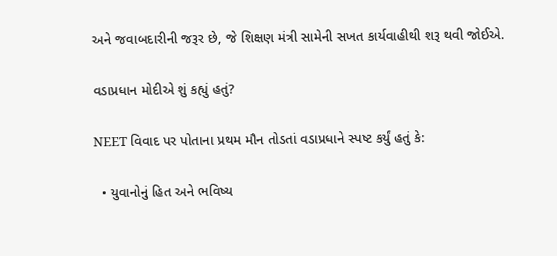અને જવાબદારીની જરૂર છે, જે શિક્ષણ મંત્રી સામેની સખત કાર્યવાહીથી શરૂ થવી જોઈએ.

વડાપ્રધાન મોદીએ શું કહ્યું હતું?

NEET વિવાદ પર પોતાના પ્રથમ મૌન તોડતાં વડાપ્રધાને સ્પષ્ટ કર્યું હતું કે:

  • યુવાનોનું હિત અને ભવિષ્ય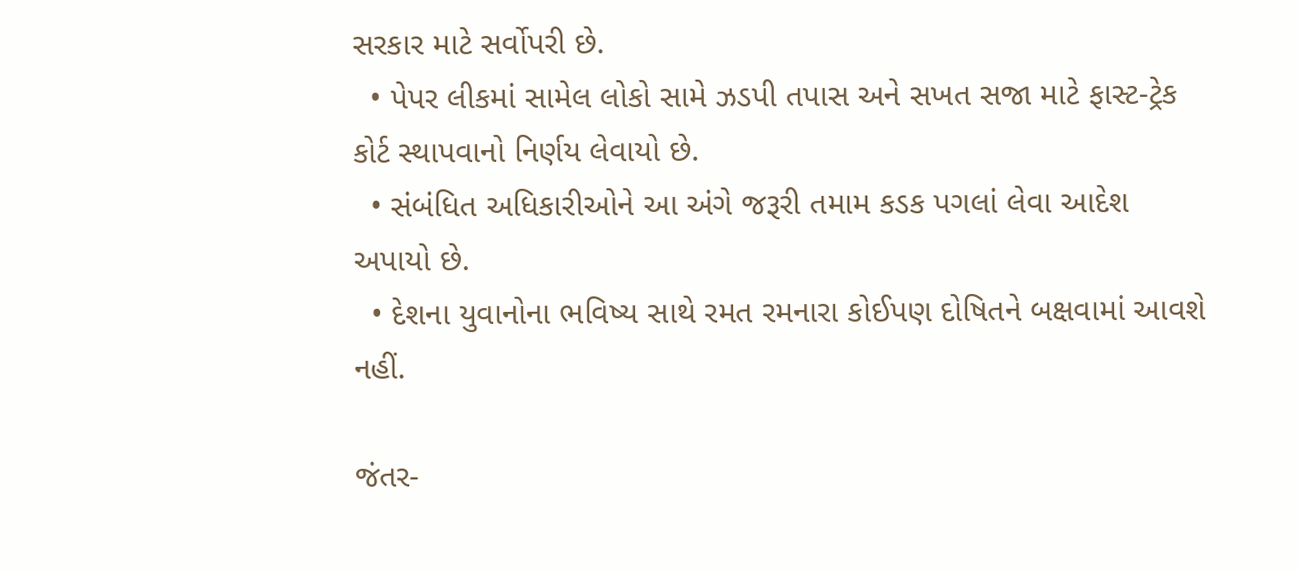સરકાર માટે સર્વોપરી છે.
  • પેપર લીકમાં સામેલ લોકો સામે ઝડપી તપાસ અને સખત સજા માટે ફાસ્ટ-ટ્રેક કોર્ટ સ્થાપવાનો નિર્ણય લેવાયો છે.
  • સંબંધિત અધિકારીઓને આ અંગે જરૂરી તમામ કડક પગલાં લેવા આદેશ અપાયો છે.
  • દેશના યુવાનોના ભવિષ્ય સાથે રમત રમનારા કોઈપણ દોષિતને બક્ષવામાં આવશે નહીં.

જંતર-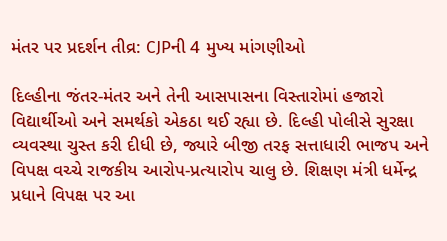મંતર પર પ્રદર્શન તીવ્ર: CJPની 4 મુખ્ય માંગણીઓ

દિલ્હીના જંતર-મંતર અને તેની આસપાસના વિસ્તારોમાં હજારો વિદ્યાર્થીઓ અને સમર્થકો એકઠા થઈ રહ્યા છે. દિલ્હી પોલીસે સુરક્ષા વ્યવસ્થા ચુસ્ત કરી દીધી છે, જ્યારે બીજી તરફ સત્તાધારી ભાજપ અને વિપક્ષ વચ્ચે રાજકીય આરોપ-પ્રત્યારોપ ચાલુ છે. શિક્ષણ મંત્રી ધર્મેન્દ્ર પ્રધાને વિપક્ષ પર આ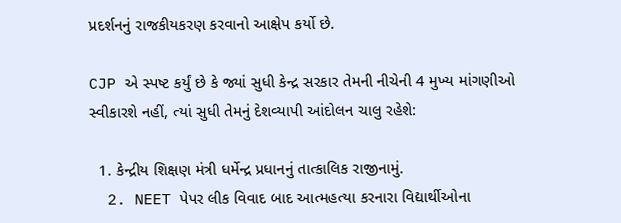પ્રદર્શનનું રાજકીયકરણ કરવાનો આક્ષેપ કર્યો છે.

CJP એ સ્પષ્ટ કર્યું છે કે જ્યાં સુધી કેન્દ્ર સરકાર તેમની નીચેની 4 મુખ્ય માંગણીઓ સ્વીકારશે નહીં, ત્યાં સુધી તેમનું દેશવ્યાપી આંદોલન ચાલુ રહેશે:

  1. કેન્દ્રીય શિક્ષણ મંત્રી ધર્મેન્દ્ર પ્રધાનનું તાત્કાલિક રાજીનામું.
  2. NEET પેપર લીક વિવાદ બાદ આત્મહત્યા કરનારા વિદ્યાર્થીઓના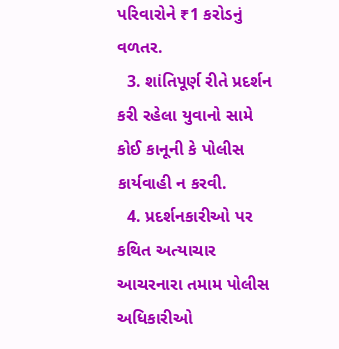પરિવારોને ₹1 કરોડનું વળતર.
  3. શાંતિપૂર્ણ રીતે પ્રદર્શન કરી રહેલા યુવાનો સામે કોઈ કાનૂની કે પોલીસ કાર્યવાહી ન કરવી.
  4. પ્રદર્શનકારીઓ પર કથિત અત્યાચાર આચરનારા તમામ પોલીસ અધિકારીઓ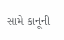સામે કાનૂની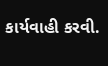કાર્યવાહી કરવી.